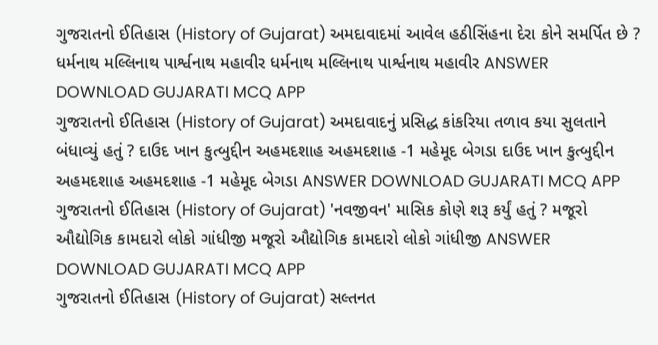ગુજરાતનો ઈતિહાસ (History of Gujarat) અમદાવાદમાં આવેલ હઠીસિંહના દેરા કોને સમર્પિત છે ? ધર્મનાથ મલ્લિનાથ પાર્શ્વનાથ મહાવીર ધર્મનાથ મલ્લિનાથ પાર્શ્વનાથ મહાવીર ANSWER DOWNLOAD GUJARATI MCQ APP
ગુજરાતનો ઈતિહાસ (History of Gujarat) અમદાવાદનું પ્રસિદ્ધ કાંકરિયા તળાવ કયા સુલતાને બંધાવ્યું હતું ? દાઉદ ખાન કુત્બુદ્દીન અહમદશાહ અહમદશાહ -1 મહેમૂદ બેગડા દાઉદ ખાન કુત્બુદ્દીન અહમદશાહ અહમદશાહ -1 મહેમૂદ બેગડા ANSWER DOWNLOAD GUJARATI MCQ APP
ગુજરાતનો ઈતિહાસ (History of Gujarat) 'નવજીવન' માસિક કોણે શરૂ કર્યું હતું ? મજૂરો ઔદ્યોગિક કામદારો લોકો ગાંધીજી મજૂરો ઔદ્યોગિક કામદારો લોકો ગાંધીજી ANSWER DOWNLOAD GUJARATI MCQ APP
ગુજરાતનો ઈતિહાસ (History of Gujarat) સલ્તનત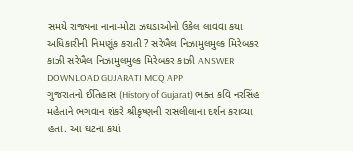સમયે રાજ્યના નાના-મોટા ઝઘડાઓનો ઉકેલ લાવવા કયા અધિકારીની નિમણૂંક કરાતી ? સરેખૈલ નિઝામુલમુલ્ક મિરેબકર કાઝી સરેખૈલ નિઝામુલમુલ્ક મિરેબકર કાઝી ANSWER DOWNLOAD GUJARATI MCQ APP
ગુજરાતનો ઈતિહાસ (History of Gujarat) ભક્ત કવિ નરસિંહ મહેતાને ભગવાન શંકરે શ્રીકૃષ્ણની રાસલીલાના દર્શન કરાવ્યા હતા. આ ઘટના કયાં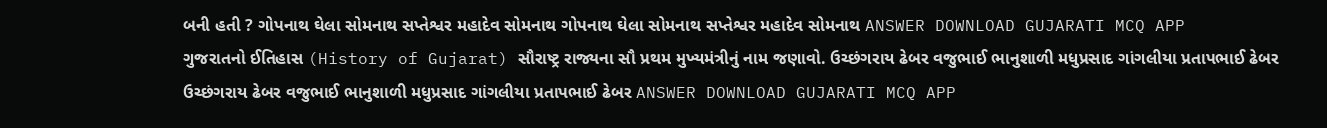બની હતી ? ગોપનાથ ઘેલા સોમનાથ સપ્તેશ્વર મહાદેવ સોમનાથ ગોપનાથ ઘેલા સોમનાથ સપ્તેશ્વર મહાદેવ સોમનાથ ANSWER DOWNLOAD GUJARATI MCQ APP
ગુજરાતનો ઈતિહાસ (History of Gujarat) સૌરાષ્ટ્ર રાજ્યના સૌ પ્રથમ મુખ્યમંત્રીનું નામ જણાવો. ઉચ્છંગરાય ઢેબર વજુભાઈ ભાનુશાળી મધુપ્રસાદ ગાંગલીયા પ્રતાપભાઈ ઢેબર ઉચ્છંગરાય ઢેબર વજુભાઈ ભાનુશાળી મધુપ્રસાદ ગાંગલીયા પ્રતાપભાઈ ઢેબર ANSWER DOWNLOAD GUJARATI MCQ APP